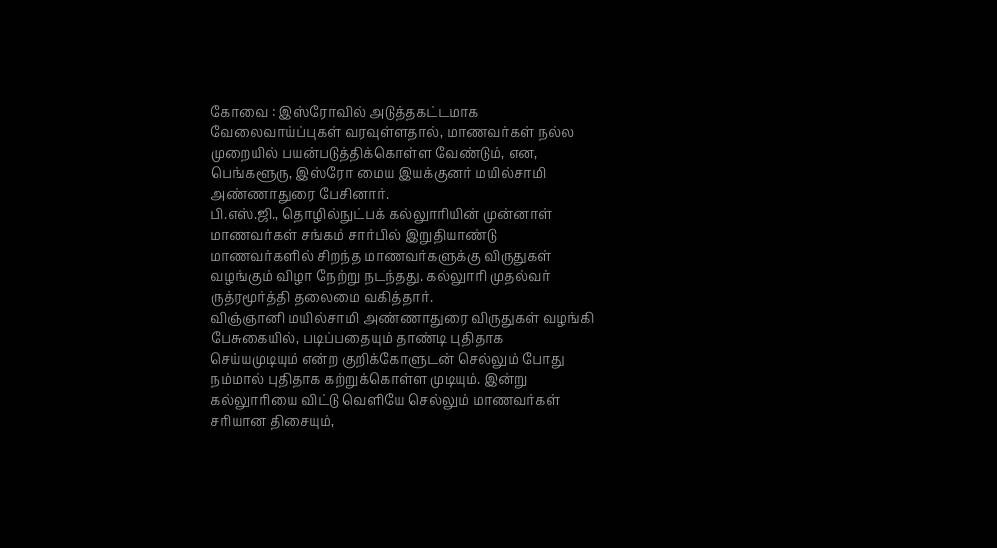கோவை : இஸ்ரோவில் அடுத்தகட்டமாக
வேலைவாய்ப்புகள் வரவுள்ளதால், மாணவர்கள் நல்ல
முறையில் பயன்படுத்திக்கொள்ள வேண்டும், என,
பெங்களூரு, இஸ்ரோ மைய இயக்குனர் மயில்சாமி
அண்ணாதுரை பேசினார்.
பி.எஸ்.ஜி., தொழில்நுட்பக் கல்லுாரியின் முன்னாள்
மாணவர்கள் சங்கம் சார்பில் இறுதியாண்டு
மாணவர்களில் சிறந்த மாணவர்களுக்கு விருதுகள்
வழங்கும் விழா நேற்று நடந்தது. கல்லுாரி முதல்வர்
ருத்ரமூர்த்தி தலைமை வகித்தார்.
விஞ்ஞானி மயில்சாமி அண்ணாதுரை விருதுகள் வழங்கி
பேசுகையில், படிப்பதையும் தாண்டி புதிதாக
செய்யமுடியும் என்ற குறிக்கோளுடன் செல்லும் போது
நம்மால் புதிதாக கற்றுக்கொள்ள முடியும். இன்று
கல்லுாரியை விட்டு வெளியே செல்லும் மாணவர்கள்
சரியான திசையும்,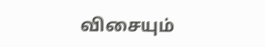விசையும்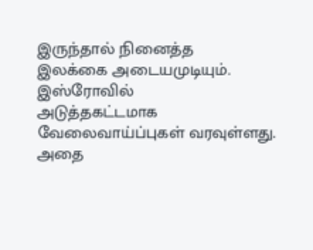இருந்தால் நினைத்த
இலக்கை அடையமுடியும். இஸ்ரோவில்
அடுத்தகட்டமாக வேலைவாய்ப்புகள் வரவுள்ளது.
அதை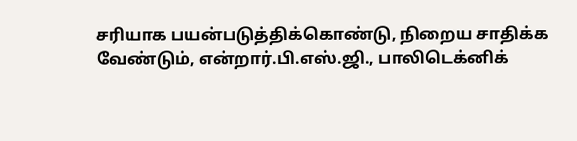சரியாக பயன்படுத்திக்கொண்டு, நிறைய சாதிக்க
வேண்டும், என்றார்.பி.எஸ்.ஜி., பாலிடெக்னிக்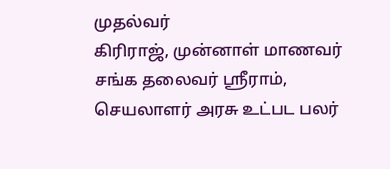முதல்வர்
கிரிராஜ், முன்னாள் மாணவர் சங்க தலைவர் ஸ்ரீராம்,
செயலாளர் அரசு உட்பட பலர்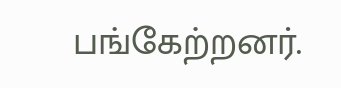பங்கேற்றனர்.